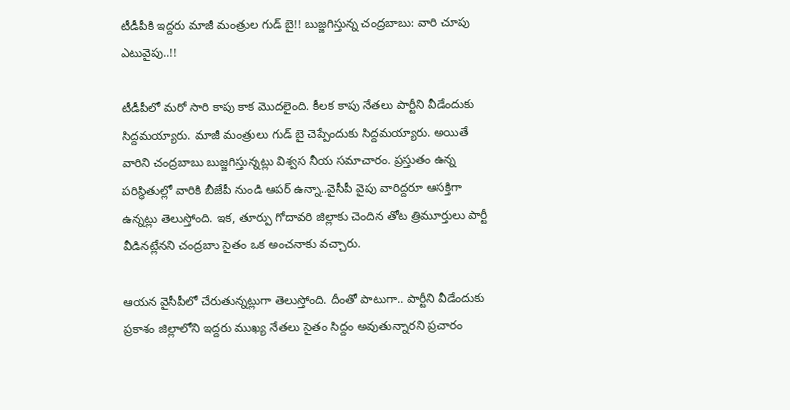టీడీపీకి ఇద్దరు మాజీ మంత్రుల గుడ్ బై!! బుజ్జగిస్తున్న చంద్రబాబు: వారి చూపు ఎటువైపు..!!

టీడీపీలో మరో సారి కాపు కాక మొదలైంది. కీలక కాపు నేతలు పార్టీని వీడేందుకు సిద్దమయ్యారు. మాజీ మంత్రులు గుడ్ బై చెప్పేందుకు సిద్దమయ్యారు. అయితే వారిని చంద్రబాబు బుజ్జగిస్తున్నట్లు విశ్వస నీయ సమాచారం. ప్రస్తుతం ఉన్న పరిస్థితుల్లో వారికి బీజేపీ నుండి ఆపర్ ఉన్నా..వైసీపీ వైపు వారిద్దరూ ఆసక్తిగా ఉన్నట్లు తెలుస్తోంది. ఇక, తూర్పు గోదావరి జిల్లాకు చెందిన తోట త్రిమూర్తులు పార్టీ వీడినట్లేనని చంద్రబాు సైతం ఒక అంచనాకు వచ్చారు.

ఆయన వైసీపీలో చేరుతున్నట్లుగా తెలుస్తోంది. దీంతో పాటుగా.. పార్టీని వీడేందుకు ప్రకాశం జిల్లాలోని ఇద్దరు ముఖ్య నేతలు సైతం సిద్దం అవుతున్నారని ప్రచారం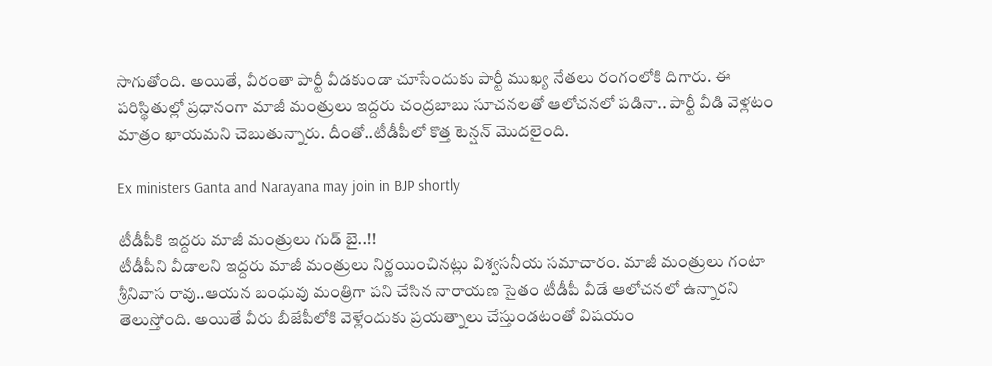సాగుతోంది. అయితే, వీరంతా పార్టీ వీడకుండా చూసేందుకు పార్టీ ముఖ్య నేతలు రంగంలోకి దిగారు. ఈ పరిస్థితుల్లో ప్రధానంగా మాజీ మంత్రులు ఇద్దరు చంద్రబాబు సూచనలతో ఆలోచనలో పడినా.. పార్టీ వీడి వెళ్లటం మాత్రం ఖాయమని చెబుతున్నారు. దీంతో..టీడీపీలో కొత్త టెన్షన్ మొదలైంది.

Ex ministers Ganta and Narayana may join in BJP shortly

టీడీపీకి ఇద్దరు మాజీ మంత్రులు గుడ్ బై..!!
టీడీపీని వీడాలని ఇద్దరు మాజీ మంత్రులు నిర్ణయించినట్లు విశ్వసనీయ సమాచారం. మాజీ మంత్రులు గంటా శ్రీనివాస రావు..ఆయన బంధువు మంత్రిగా పని చేసిన నారాయణ సైతం టీడీపీ వీడే ఆలోచనలో ఉన్నారని తెలుస్తోంది. అయితే వీరు బీజేపీలోకి వెళ్లేందుకు ప్రయత్నాలు చేస్తుండటంతో విషయం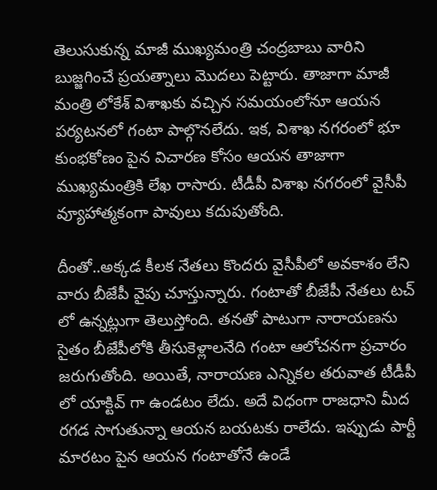తెలుసుకున్న మాజీ ముఖ్యమంత్రి చంద్రబాబు వారిని బుజ్జగించే ప్రయత్నాలు మొదలు పెట్టారు. తాజాగా మాజీ మంత్రి లోకేశ్ విశాఖకు వచ్చిన సమయంలోనూ ఆయన పర్యటనలో గంటా పాల్గొనలేదు. ఇక, విశాఖ నగరంలో భూ కుంభకోణం పైన విచారణ కోసం ఆయన తాజాగా ముఖ్యమంత్రికి లేఖ రాసారు. టీడీపీ విశాఖ నగరంలో వైసీపీ వ్యూహాత్మకంగా పావులు కదుపుతోంది.

దీంతో..అక్కడ కీలక నేతలు కొందరు వైసీపీలో అవకాశం లేని వారు బీజేపీ వైపు చూస్తున్నారు. గంటాతో బీజేపీ నేతలు టచ్ లో ఉన్నట్లుగా తెలుస్తోంది. తనతో పాటుగా నారాయణను సైతం బీజేపీలోకి తీసుకెళ్లాలనేది గంటా ఆలోచనగా ప్రచారం జరుగుతోంది. అయితే, నారాయణ ఎన్నికల తరువాత టీడీపీ లో యాక్టివ్ గా ఉండటం లేదు. అదే విధంగా రాజధాని మీద రగడ సాగుతున్నా ఆయన బయటకు రాలేదు. ఇప్పుడు పార్టీ మారటం పైన ఆయన గంటాతోనే ఉండే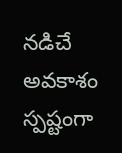నడిచే అవకాశం స్పష్టంగా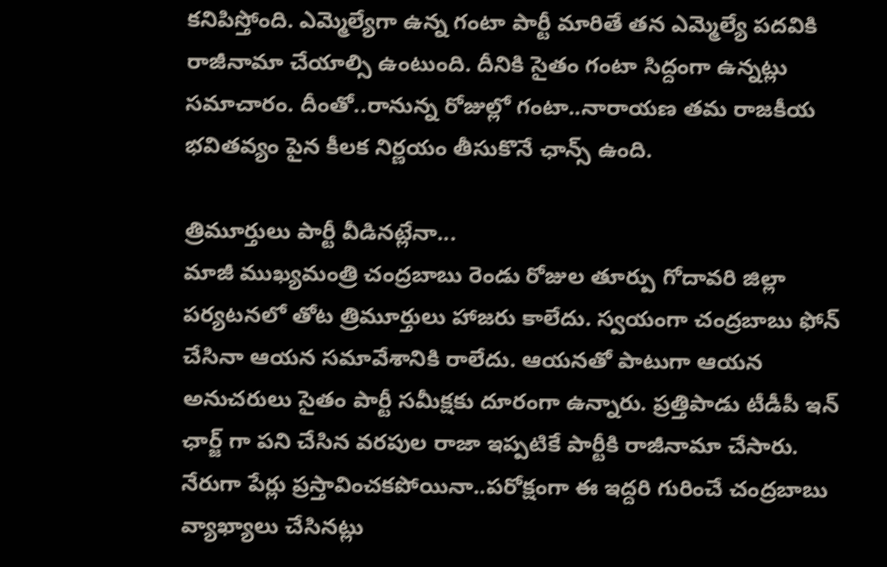కనిపిస్తోంది. ఎమ్మెల్యేగా ఉన్న గంటా పార్టీ మారితే తన ఎమ్మెల్యే పదవికి రాజీనామా చేయాల్సి ఉంటుంది. దీనికి సైతం గంటా సిద్దంగా ఉన్నట్లు సమాచారం. దీంతో..రానున్న రోజుల్లో గంటా..నారాయణ తమ రాజకీయ భవితవ్యం పైన కీలక నిర్ణయం తీసుకొనే ఛాన్స్ ఉంది.

త్రిమూర్తులు పార్టీ వీడినట్లేనా...
మాజీ ముఖ్యమంత్రి చంద్రబాబు రెండు రోజుల తూర్పు గోదావరి జిల్లా పర్యటనలో తోట త్రిమూర్తులు హాజరు కాలేదు. స్వయంగా చంద్రబాబు ఫోన్ చేసినా ఆయన సమావేశానికి రాలేదు. ఆయనతో పాటుగా ఆయన అనుచరులు సైతం పార్టీ సమీక్షకు దూరంగా ఉన్నారు. ప్రత్తిపాడు టీడీపీ ఇన్ ఛార్జ్ గా పని చేసిన వరపుల రాజా ఇప్పటికే పార్టీకి రాజీనామా చేసారు. నేరుగా పేర్లు ప్రస్తావించకపోయినా..పరోక్షంగా ఈ ఇద్దరి గురించే చంద్రబాబు వ్యాఖ్యాలు చేసినట్లు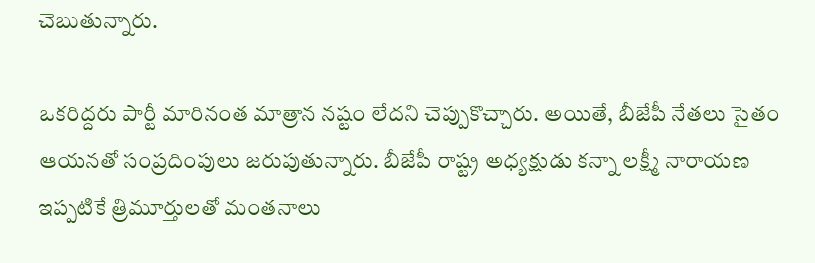చెబుతున్నారు.

ఒకరిద్దరు పార్టీ మారినంత మాత్రాన నష్టం లేదని చెప్పుకొచ్చారు. అయితే, బీజేపీ నేతలు సైతం ఆయనతో సంప్రదింపులు జరుపుతున్నారు. బీజేపీ రాష్ట్ర అధ్యక్షుడు కన్నా లక్ష్మీ నారాయణ ఇప్పటికే త్రిమూర్తులతో మంతనాలు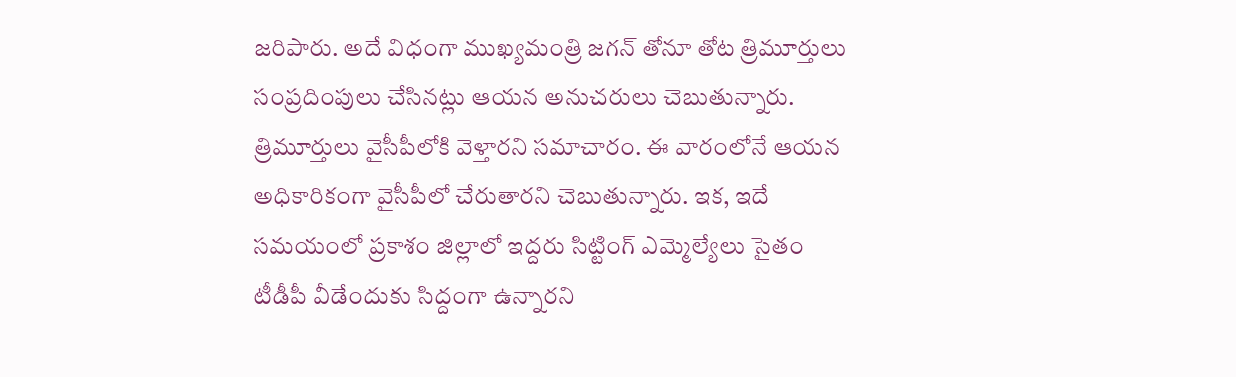జరిపారు. అదే విధంగా ముఖ్యమంత్రి జగన్ తోనూ తోట త్రిమూర్తులు సంప్రదింపులు చేసినట్లు ఆయన అనుచరులు చెబుతున్నారు. త్రిమూర్తులు వైసీపీలోకి వెళ్తారని సమాచారం. ఈ వారంలోనే ఆయన అధికారికంగా వైసీపీలో చేరుతారని చెబుతున్నారు. ఇక, ఇదే సమయంలో ప్రకాశం జిల్లాలో ఇద్దరు సిట్టింగ్ ఎమ్మెల్యేలు సైతం టీడీపీ వీడేందుకు సిద్దంగా ఉన్నారని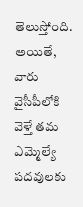తెలుస్తోంది. అయితే, వారు వైసీపీలోకి వెళ్తే తమ ఎమ్మెల్యే పదవులకు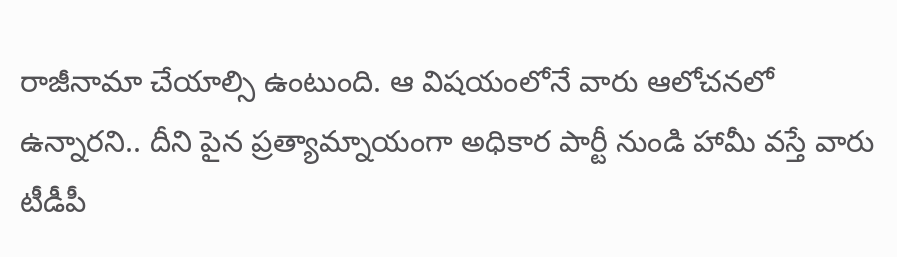రాజీనామా చేయాల్సి ఉంటుంది. ఆ విషయంలోనే వారు ఆలోచనలో ఉన్నారని.. దీని పైన ప్రత్యామ్నాయంగా అధికార పార్టీ నుండి హామీ వస్తే వారు టీడీపీ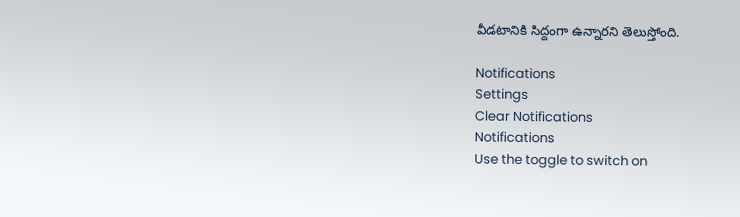వీడటానికి సిద్దంగా ఉన్నారని తెలుస్తోంది.

Notifications
Settings
Clear Notifications
Notifications
Use the toggle to switch on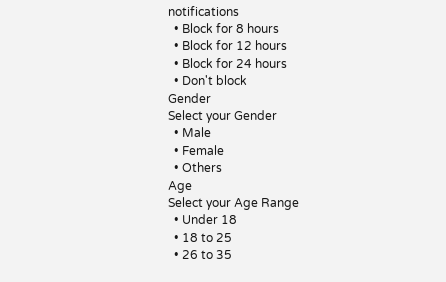notifications
  • Block for 8 hours
  • Block for 12 hours
  • Block for 24 hours
  • Don't block
Gender
Select your Gender
  • Male
  • Female
  • Others
Age
Select your Age Range
  • Under 18
  • 18 to 25
  • 26 to 35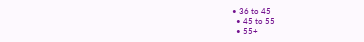• 36 to 45
  • 45 to 55
  • 55+